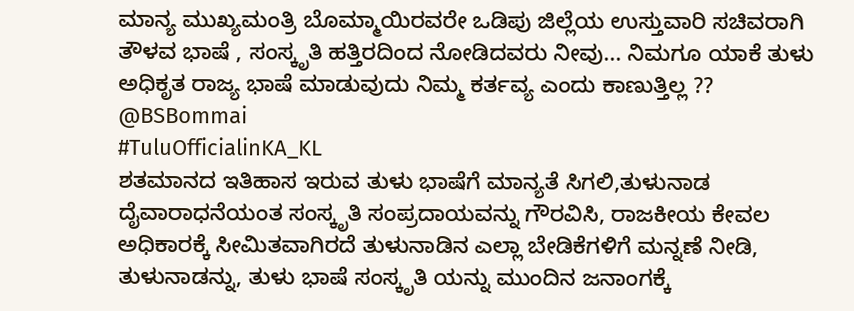ಮಾನ್ಯ ಮುಖ್ಯಮಂತ್ರಿ ಬೊಮ್ಮಾಯಿರವರೇ ಒಡಿಪು ಜಿಲ್ಲೆಯ ಉಸ್ತುವಾರಿ ಸಚಿವರಾಗಿ ತೌಳವ ಭಾಷೆ , ಸಂಸ್ಕೃತಿ ಹತ್ತಿರದಿಂದ ನೋಡಿದವರು ನೀವು... ನಿಮಗೂ ಯಾಕೆ ತುಳು ಅಧಿಕೃತ ರಾಜ್ಯ ಭಾಷೆ ಮಾಡುವುದು ನಿಮ್ಮ ಕರ್ತವ್ಯ ಎಂದು ಕಾಣುತ್ತಿಲ್ಲ ??
@BSBommai
#TuluOfficialinKA_KL
ಶತಮಾನದ ಇತಿಹಾಸ ಇರುವ ತುಳು ಭಾಷೆಗೆ ಮಾನ್ಯತೆ ಸಿಗಲಿ,ತುಳುನಾಡ ದೈವಾರಾಧನೆಯಂತ ಸಂಸ್ಕೃತಿ ಸಂಪ್ರದಾಯವನ್ನು ಗೌರವಿಸಿ, ರಾಜಕೀಯ ಕೇವಲ ಅಧಿಕಾರಕ್ಕೆ ಸೀಮಿತವಾಗಿರದೆ ತುಳುನಾಡಿನ ಎಲ್ಲಾ ಬೇಡಿಕೆಗಳಿಗೆ ಮನ್ನಣೆ ನೀಡಿ, ತುಳುನಾಡನ್ನು, ತುಳು ಭಾಷೆ ಸಂಸ್ಕೃತಿ ಯನ್ನು ಮುಂದಿನ ಜನಾಂಗಕ್ಕೆ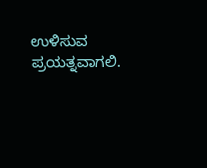ಉಳಿಸುವ ಪ್ರಯತ್ನವಾಗಲಿ.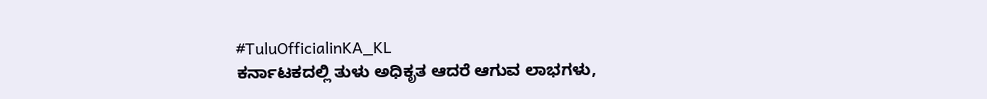#TuluOfficialinKA_KL
ಕರ್ನಾಟಕದಲ್ಲಿ ತುಳು ಅಧಿಕೃತ ಆದರೆ ಆಗುವ ಲಾಭಗಳು,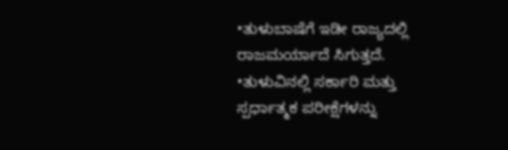•ತುಳುಬಾಷೆಗೆ ಇಡೀ ರಾಜ್ಯದಲ್ಲಿ ರಾಜಮರ್ಯಾದೆ ಸಿಗುತ್ತದೆ.
•ತುಳುವಿನಲ್ಲಿ ಸರ್ಕಾರಿ ಮತ್ತು ಸ್ಪರ್ಧಾತ್ಮಕ ಪರೀಕ್ಷೆಗಳನ್ನು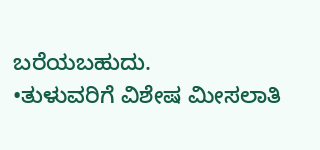ಬರೆಯಬಹುದು.
•ತುಳುವರಿಗೆ ವಿಶೇಷ ಮೀಸಲಾತಿ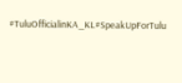#TuluOfficialinKA_KL#SpeakUpForTulu